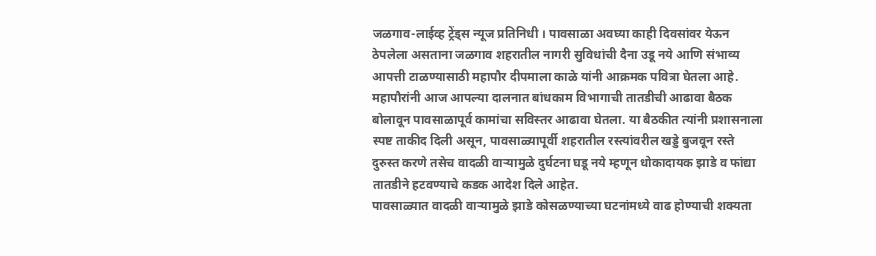जळगाव-लाईव्ह ट्रेंड्स न्यूज प्रतिनिधी । पावसाळा अवघ्या काही दिवसांवर येऊन ठेपलेला असताना जळगाव शहरातील नागरी सुविधांची दैना उडू नये आणि संभाव्य आपत्ती टाळण्यासाठी महापौर दीपमाला काळे यांनी आक्रमक पवित्रा घेतला आहे. महापौरांनी आज आपल्या दालनात बांधकाम विभागाची तातडीची आढावा बैठक बोलावून पावसाळापूर्व कामांचा सविस्तर आढावा घेतला. या बैठकीत त्यांनी प्रशासनाला स्पष्ट ताकीद दिली असून, पावसाळ्यापूर्वी शहरातील रस्त्यांवरील खड्डे बुजवून रस्ते दुरुस्त करणे तसेच वादळी वाऱ्यामुळे दुर्घटना घडू नये म्हणून धोकादायक झाडे व फांद्या तातडीने हटवण्याचे कडक आदेश दिले आहेत.
पावसाळ्यात वादळी वाऱ्यामुळे झाडे कोसळण्याच्या घटनांमध्ये वाढ होण्याची शक्यता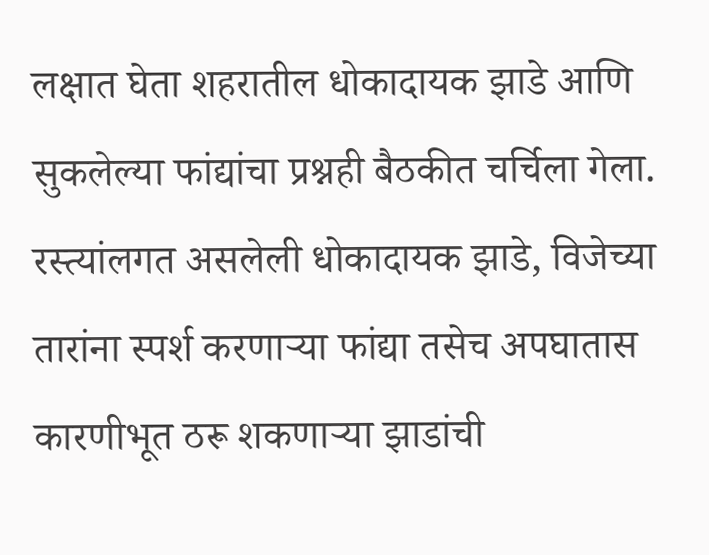लक्षात घेता शहरातील धोकादायक झाडे आणि सुकलेल्या फांद्यांचा प्रश्नही बैठकीत चर्चिला गेला. रस्त्यांलगत असलेली धोकादायक झाडे, विजेच्या तारांना स्पर्श करणाऱ्या फांद्या तसेच अपघातास कारणीभूत ठरू शकणाऱ्या झाडांची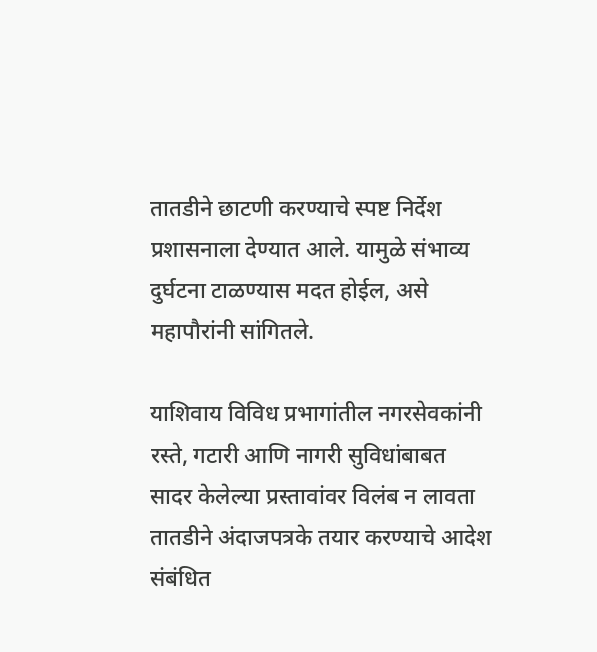तातडीने छाटणी करण्याचे स्पष्ट निर्देश प्रशासनाला देण्यात आले. यामुळे संभाव्य दुर्घटना टाळण्यास मदत होईल, असे महापौरांनी सांगितले.

याशिवाय विविध प्रभागांतील नगरसेवकांनी रस्ते, गटारी आणि नागरी सुविधांबाबत सादर केलेल्या प्रस्तावांवर विलंब न लावता तातडीने अंदाजपत्रके तयार करण्याचे आदेश संबंधित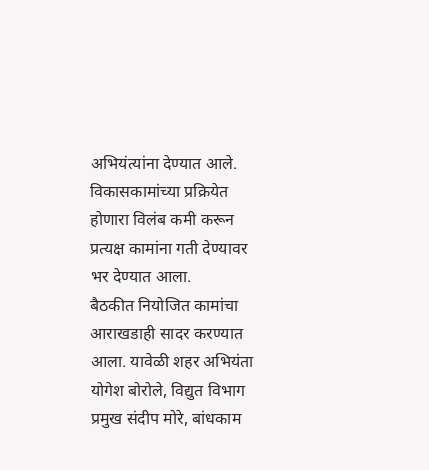अभियंत्यांना देण्यात आले. विकासकामांच्या प्रक्रियेत होणारा विलंब कमी करून प्रत्यक्ष कामांना गती देण्यावर भर देण्यात आला.
बैठकीत नियोजित कामांचा आराखडाही सादर करण्यात आला. यावेळी शहर अभियंता योगेश बोरोले, विद्युत विभाग प्रमुख संदीप मोरे, बांधकाम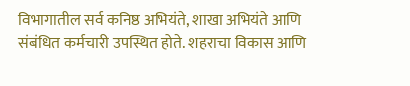विभागातील सर्व कनिष्ठ अभियंते, शाखा अभियंते आणि संबंधित कर्मचारी उपस्थित होते. शहराचा विकास आणि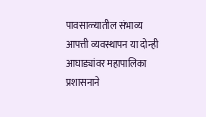पावसाळ्यातील संभाव्य आपत्ती व्यवस्थापन या दोन्ही आघाड्यांवर महापालिका प्रशासनाने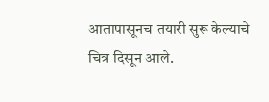आतापासूनच तयारी सुरू केल्याचे चित्र दिसून आले.